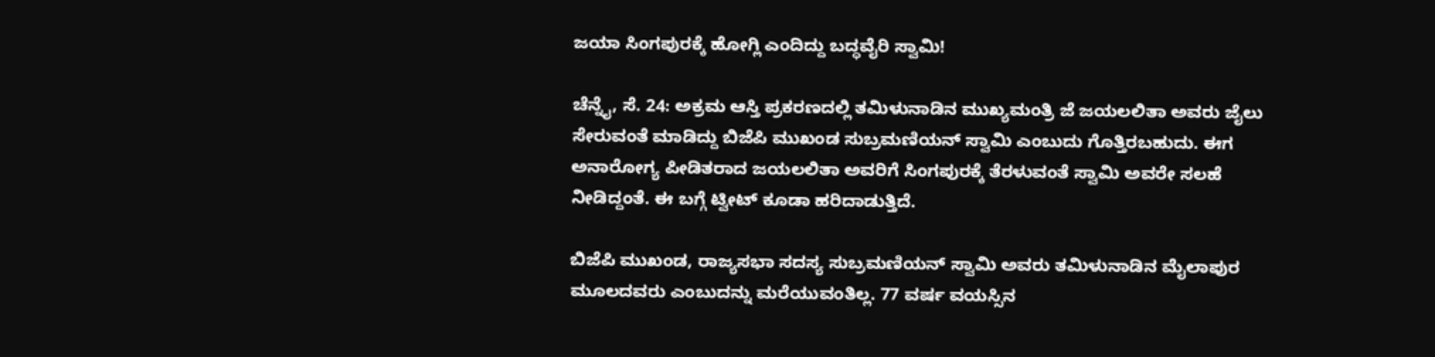ಜಯಾ ಸಿಂಗಪುರಕ್ಕೆ ಹೋಗ್ಲಿ ಎಂದಿದ್ದು ಬದ್ಧವೈರಿ ಸ್ವಾಮಿ!

ಚೆನ್ನೈ, ಸೆ. 24: ಅಕ್ರಮ ಆಸ್ತಿ ಪ್ರಕರಣದಲ್ಲಿ ತಮಿಳುನಾಡಿನ ಮುಖ್ಯಮಂತ್ರಿ ಜೆ ಜಯಲಲಿತಾ ಅವರು ಜೈಲು ಸೇರುವಂತೆ ಮಾಡಿದ್ದು ಬಿಜೆಪಿ ಮುಖಂಡ ಸುಬ್ರಮಣಿಯನ್ ಸ್ವಾಮಿ ಎಂಬುದು ಗೊತ್ತಿರಬಹುದು. ಈಗ ಅನಾರೋಗ್ಯ ಪೀಡಿತರಾದ ಜಯಲಲಿತಾ ಅವರಿಗೆ ಸಿಂಗಪುರಕ್ಕೆ ತೆರಳುವಂತೆ ಸ್ವಾಮಿ ಅವರೇ ಸಲಹೆ ನೀಡಿದ್ದಂತೆ. ಈ ಬಗ್ಗೆ ಟ್ವೀಟ್ ಕೂಡಾ ಹರಿದಾಡುತ್ತಿದೆ.

ಬಿಜೆಪಿ ಮುಖಂಡ, ರಾಜ್ಯಸಭಾ ಸದಸ್ಯ ಸುಬ್ರಮಣಿಯನ್ ಸ್ವಾಮಿ ಅವರು ತಮಿಳುನಾಡಿನ ಮೈಲಾಪುರ ಮೂಲದವರು ಎಂಬುದನ್ನು ಮರೆಯುವಂತಿಲ್ಲ. 77 ವರ್ಷ ವಯಸ್ಸಿನ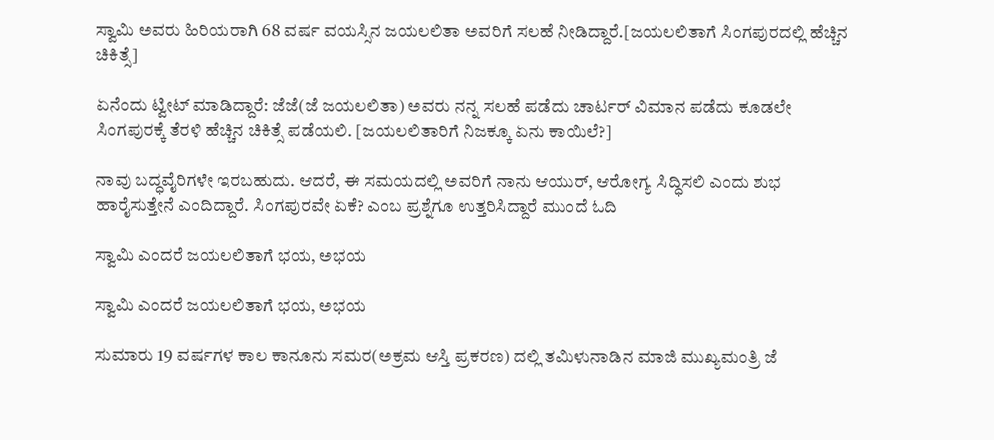ಸ್ವಾಮಿ ಅವರು ಹಿರಿಯರಾಗಿ 68 ವರ್ಷ ವಯಸ್ಸಿನ ಜಯಲಲಿತಾ ಅವರಿಗೆ ಸಲಹೆ ನೀಡಿದ್ದಾರೆ.[ಜಯಲಲಿತಾಗೆ ಸಿಂಗಪುರದಲ್ಲಿ ಹೆಚ್ಚಿನ ಚಿಕಿತ್ಸೆ]

ಏನೆಂದು ಟ್ವೀಟ್ ಮಾಡಿದ್ದಾರೆ: ಜೆಜೆ(ಜೆ ಜಯಲಲಿತಾ) ಅವರು ನನ್ನ ಸಲಹೆ ಪಡೆದು ಚಾರ್ಟರ್ ವಿಮಾನ ಪಡೆದು ಕೂಡಲೇ ಸಿಂಗಪುರಕ್ಕೆ ತೆರಳಿ ಹೆಚ್ಚಿನ ಚಿಕಿತ್ಸೆ ಪಡೆಯಲಿ. [ಜಯಲಲಿತಾರಿಗೆ ನಿಜಕ್ಕೂ ಏನು ಕಾಯಿಲೆ?]

ನಾವು ಬದ್ಧವೈರಿಗಳೇ ಇರಬಹುದು. ಆದರೆ, ಈ ಸಮಯದಲ್ಲಿ ಅವರಿಗೆ ನಾನು ಆಯುರ್, ಆರೋಗ್ಯ ಸಿದ್ಧಿಸಲಿ ಎಂದು ಶುಭ ಹಾರೈಸುತ್ತೇನೆ ಎಂದಿದ್ದಾರೆ. ಸಿಂಗಪುರವೇ ಏಕೆ? ಎಂಬ ಪ್ರಶ್ನೆಗೂ ಉತ್ತರಿಸಿದ್ದಾರೆ ಮುಂದೆ ಓದಿ

ಸ್ವಾಮಿ ಎಂದರೆ ಜಯಲಲಿತಾಗೆ ಭಯ, ಅಭಯ

ಸ್ವಾಮಿ ಎಂದರೆ ಜಯಲಲಿತಾಗೆ ಭಯ, ಅಭಯ

ಸುಮಾರು 19 ವರ್ಷಗಳ ಕಾಲ ಕಾನೂನು ಸಮರ(ಅಕ್ರಮ ಆಸ್ತಿ ಪ್ರಕರಣ) ದಲ್ಲಿ ತಮಿಳುನಾಡಿನ ಮಾಜಿ ಮುಖ್ಯಮಂತ್ರಿ ಜೆ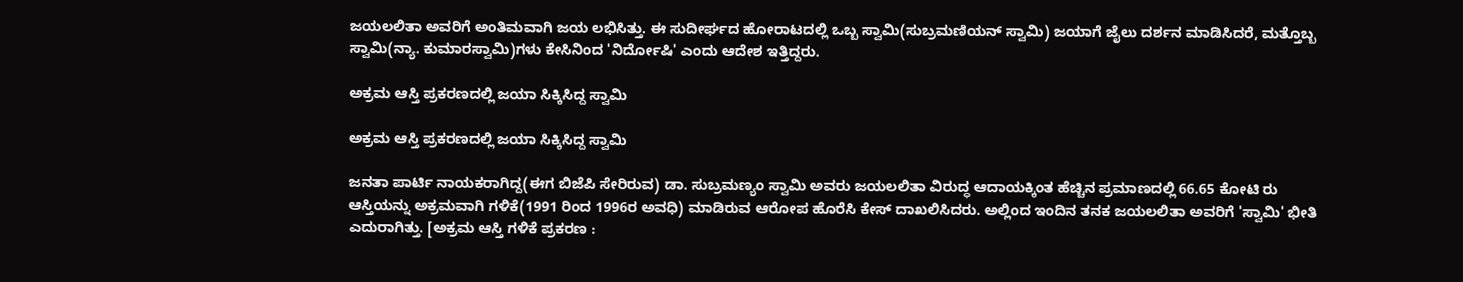ಜಯಲಲಿತಾ ಅವರಿಗೆ ಅಂತಿಮವಾಗಿ ಜಯ ಲಭಿಸಿತ್ತು. ಈ ಸುದೀರ್ಘದ ಹೋರಾಟದಲ್ಲಿ ಒಬ್ಬ ಸ್ವಾಮಿ(ಸುಬ್ರಮಣಿಯನ್ ಸ್ವಾಮಿ) ಜಯಾಗೆ ಜೈಲು ದರ್ಶನ ಮಾಡಿಸಿದರೆ, ಮತ್ತೊಬ್ಬ ಸ್ವಾಮಿ(ನ್ಯಾ. ಕುಮಾರಸ್ವಾಮಿ)ಗಳು ಕೇಸಿನಿಂದ 'ನಿರ್ದೋಷಿ' ಎಂದು ಆದೇಶ ಇತ್ತಿದ್ದರು.

ಅಕ್ರಮ ಆಸ್ತಿ ಪ್ರಕರಣದಲ್ಲಿ ಜಯಾ ಸಿಕ್ಕಿಸಿದ್ದ ಸ್ವಾಮಿ

ಅಕ್ರಮ ಆಸ್ತಿ ಪ್ರಕರಣದಲ್ಲಿ ಜಯಾ ಸಿಕ್ಕಿಸಿದ್ದ ಸ್ವಾಮಿ

ಜನತಾ ಪಾರ್ಟಿ ನಾಯಕರಾಗಿದ್ದ(ಈಗ ಬಿಜೆಪಿ ಸೇರಿರುವ) ಡಾ. ಸುಬ್ರಮಣ್ಯಂ ಸ್ವಾಮಿ ಅವರು ಜಯಲಲಿತಾ ವಿರುದ್ಧ ಆದಾಯಕ್ಕಿಂತ ಹೆಚ್ಚಿನ ಪ್ರಮಾಣದಲ್ಲಿ 66.65 ಕೋಟಿ ರು ಆಸ್ತಿಯನ್ನು ಅಕ್ರಮವಾಗಿ ಗಳಿಕೆ(1991 ರಿಂದ 1996ರ ಅವಧಿ) ಮಾಡಿರುವ ಆರೋಪ ಹೊರೆಸಿ ಕೇಸ್ ದಾಖಲಿಸಿದರು. ಅಲ್ಲಿಂದ ಇಂದಿನ ತನಕ ಜಯಲಲಿತಾ ಅವರಿಗೆ 'ಸ್ವಾಮಿ' ಭೀತಿ ಎದುರಾಗಿತ್ತು. [ಅಕ್ರಮ ಆಸ್ತಿ ಗಳಿಕೆ ಪ್ರಕರಣ :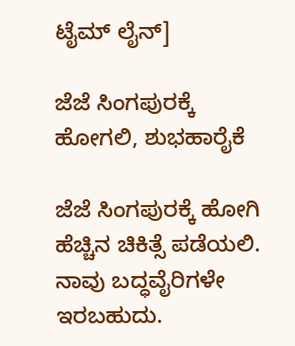ಟೈಮ್ ಲೈನ್]

ಜೆಜೆ ಸಿಂಗಪುರಕ್ಕೆ ಹೋಗಲಿ, ಶುಭಹಾರೈಕೆ

ಜೆಜೆ ಸಿಂಗಪುರಕ್ಕೆ ಹೋಗಿ ಹೆಚ್ಚಿನ ಚಿಕಿತ್ಸೆ ಪಡೆಯಲಿ. ನಾವು ಬದ್ಧವೈರಿಗಳೇ ಇರಬಹುದು.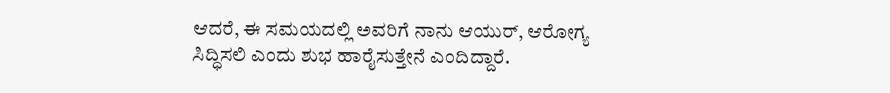ಆದರೆ, ಈ ಸಮಯದಲ್ಲಿ ಅವರಿಗೆ ನಾನು ಆಯುರ್, ಆರೋಗ್ಯ ಸಿದ್ಧಿಸಲಿ ಎಂದು ಶುಭ ಹಾರೈಸುತ್ತೇನೆ ಎಂದಿದ್ದಾರೆ.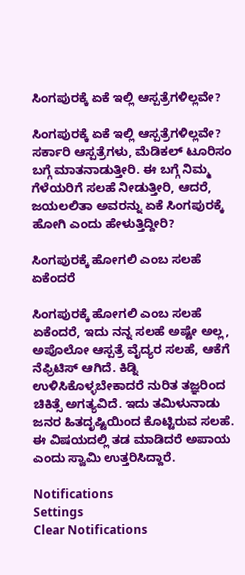ಸಿಂಗಪುರಕ್ಕೆ ಏಕೆ ಇಲ್ಲಿ ಆಸ್ಪತ್ರೆಗಳಿಲ್ಲವೇ?

ಸಿಂಗಪುರಕ್ಕೆ ಏಕೆ ಇಲ್ಲಿ ಆಸ್ಪತ್ರೆಗಳಿಲ್ಲವೇ? ಸರ್ಕಾರಿ ಆಸ್ಪತ್ರೆಗಳು, ಮೆಡಿಕಲ್ ಟೂರಿಸಂ ಬಗ್ಗೆ ಮಾತನಾಡುತ್ತೀರಿ. ಈ ಬಗ್ಗೆ ನಿಮ್ಮ ಗೆಳೆಯರಿಗೆ ಸಲಹೆ ನೀಡುತ್ತೀರಿ, ಆದರೆ, ಜಯಲಲಿತಾ ಅವರನ್ನು ಏಕೆ ಸಿಂಗಪುರಕ್ಕೆ ಹೋಗಿ ಎಂದು ಹೇಳುತ್ತಿದ್ದೀರಿ?

ಸಿಂಗಪುರಕ್ಕೆ ಹೋಗಲಿ ಎಂಬ ಸಲಹೆ ಏಕೆಂದರೆ

ಸಿಂಗಪುರಕ್ಕೆ ಹೋಗಲಿ ಎಂಬ ಸಲಹೆ ಏಕೆಂದರೆ, ಇದು ನನ್ನ ಸಲಹೆ ಅಷ್ಟೇ ಅಲ್ಲ, ಅಪೊಲೋ ಆಸ್ಪತ್ರೆ ವೈದ್ಯರ ಸಲಹೆ, ಆಕೆಗೆ ನೆಫ್ರಿಟಿಸ್ ಆಗಿದೆ. ಕಿಡ್ನಿ ಉಳಿಸಿಕೊಳ್ಳಬೇಕಾದರೆ ನುರಿತ ತಜ್ಞರಿಂದ ಚಿಕಿತ್ಸೆ ಅಗತ್ಯವಿದೆ. ಇದು ತಮಿಳುನಾಡು ಜನರ ಹಿತದೃಷ್ಟಿಯಿಂದ ಕೊಟ್ಟಿರುವ ಸಲಹೆ. ಈ ವಿಷಯದಲ್ಲಿ ತಡ ಮಾಡಿದರೆ ಅಪಾಯ ಎಂದು ಸ್ವಾಮಿ ಉತ್ತರಿಸಿದ್ದಾರೆ.

Notifications
Settings
Clear Notifications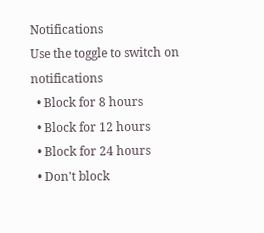Notifications
Use the toggle to switch on notifications
  • Block for 8 hours
  • Block for 12 hours
  • Block for 24 hours
  • Don't block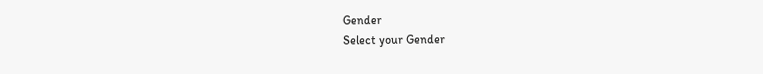Gender
Select your Gender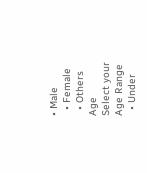• Male
  • Female
  • Others
Age
Select your Age Range
  • Under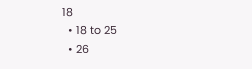18
  • 18 to 25
  • 26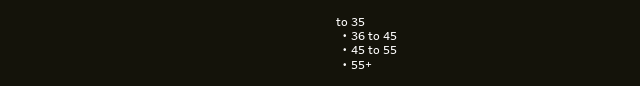to 35
  • 36 to 45
  • 45 to 55
  • 55+